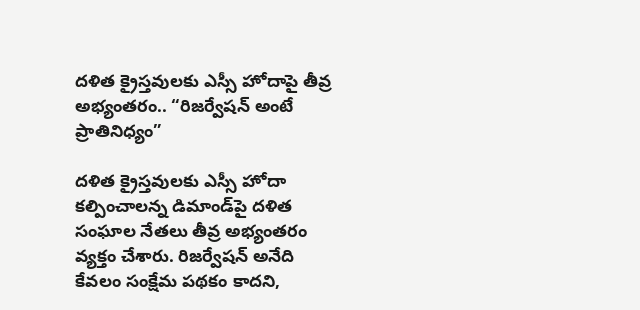దళిత క్రైస్తవులకు ఎస్సీ హోదాపై తీవ్ర అభ్యంతరం.. “రిజర్వేషన్ అంటే ప్రాతినిధ్యం”

దళిత క్రైస్తవులకు ఎస్సీ హోదా కల్పించాలన్న డిమాండ్‌పై దళిత సంఘాల నేతలు తీవ్ర అభ్యంతరం వ్యక్తం చేశారు. రిజర్వేషన్ అనేది కేవలం సంక్షేమ పథకం కాదని,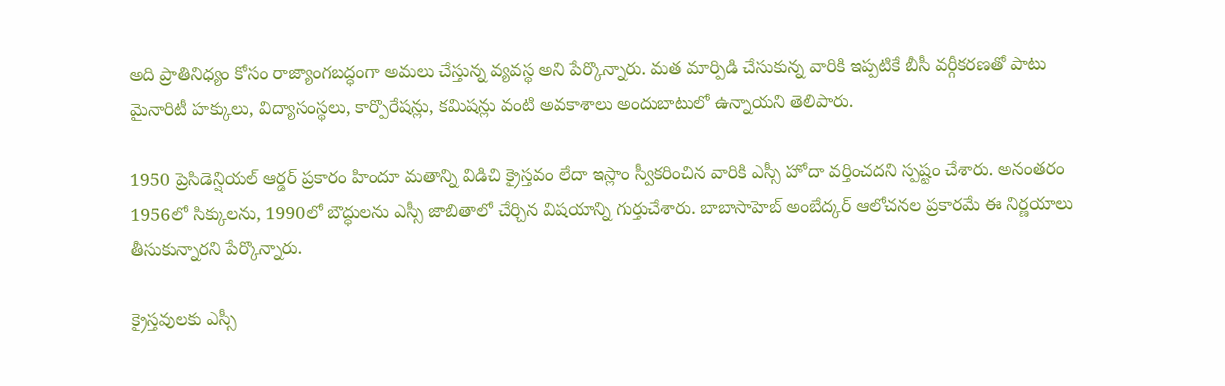అది ప్రాతినిధ్యం కోసం రాజ్యాంగబద్ధంగా అమలు చేస్తున్న వ్యవస్థ అని పేర్కొన్నారు. మత మార్పిడి చేసుకున్న వారికి ఇప్పటికే బీసీ వర్గీకరణతో పాటు మైనారిటీ హక్కులు, విద్యాసంస్థలు, కార్పొరేషన్లు, కమిషన్లు వంటి అవకాశాలు అందుబాటులో ఉన్నాయని తెలిపారు.

1950 ప్రెసిడెన్షియల్ ఆర్డర్ ప్రకారం హిందూ మతాన్ని విడిచి క్రైస్తవం లేదా ఇస్లాం స్వీకరించిన వారికి ఎస్సీ హోదా వర్తించదని స్పష్టం చేశారు. అనంతరం 1956లో సిక్కులను, 1990లో బౌద్ధులను ఎస్సీ జాబితాలో చేర్చిన విషయాన్ని గుర్తుచేశారు. బాబాసాహెబ్ అంబేద్కర్ ఆలోచనల ప్రకారమే ఈ నిర్ణయాలు తీసుకున్నారని పేర్కొన్నారు.

క్రైస్తవులకు ఎస్సీ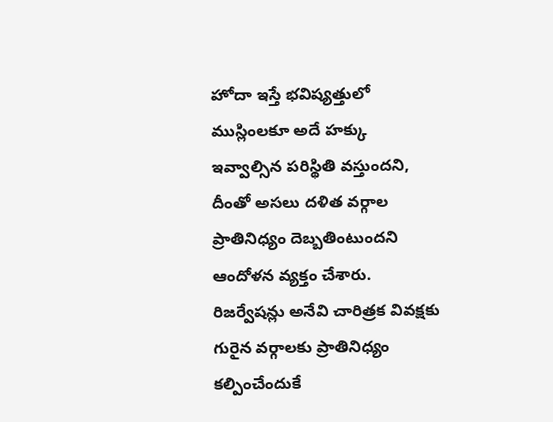హోదా ఇస్తే భవిష్యత్తులో ముస్లింలకూ అదే హక్కు ఇవ్వాల్సిన పరిస్థితి వస్తుందని, దీంతో అసలు దళిత వర్గాల ప్రాతినిధ్యం దెబ్బతింటుందని ఆందోళన వ్యక్తం చేశారు. రిజర్వేషన్లు అనేవి చారిత్రక వివక్షకు గురైన వర్గాలకు ప్రాతినిధ్యం కల్పించేందుకే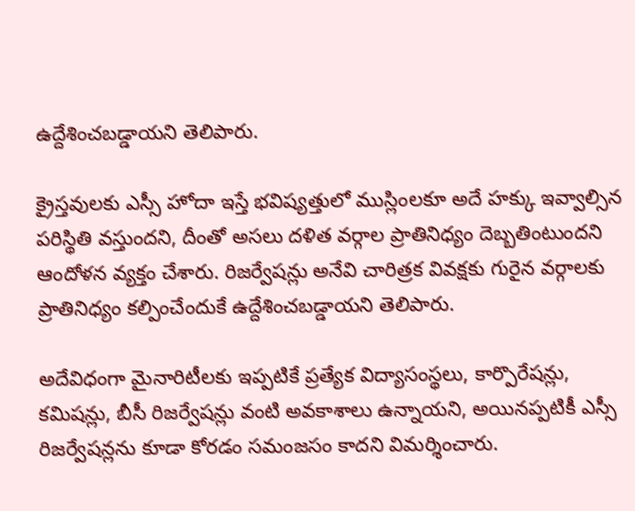ఉద్దేశించబడ్డాయని తెలిపారు.

క్రైస్తవులకు ఎస్సీ హోదా ఇస్తే భవిష్యత్తులో ముస్లింలకూ అదే హక్కు ఇవ్వాల్సిన పరిస్థితి వస్తుందని, దీంతో అసలు దళిత వర్గాల ప్రాతినిధ్యం దెబ్బతింటుందని ఆందోళన వ్యక్తం చేశారు. రిజర్వేషన్లు అనేవి చారిత్రక వివక్షకు గురైన వర్గాలకు ప్రాతినిధ్యం కల్పించేందుకే ఉద్దేశించబడ్డాయని తెలిపారు.

అదేవిధంగా మైనారిటీలకు ఇప్పటికే ప్రత్యేక విద్యాసంస్థలు, కార్పొరేషన్లు, కమిషన్లు, బీసీ రిజర్వేషన్లు వంటి అవకాశాలు ఉన్నాయని, అయినప్పటికీ ఎస్సీ రిజర్వేషన్లను కూడా కోరడం సమంజసం కాదని విమర్శించారు.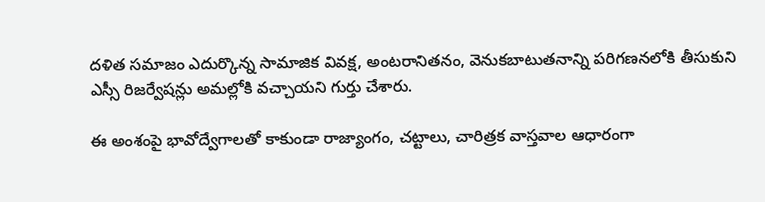దళిత సమాజం ఎదుర్కొన్న సామాజిక వివక్ష, అంటరానితనం, వెనుకబాటుతనాన్ని పరిగణనలోకి తీసుకుని ఎస్సీ రిజర్వేషన్లు అమల్లోకి వచ్చాయని గుర్తు చేశారు.

ఈ అంశంపై భావోద్వేగాలతో కాకుండా రాజ్యాంగం, చట్టాలు, చారిత్రక వాస్తవాల ఆధారంగా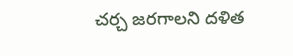చర్చ జరగాలని దళిత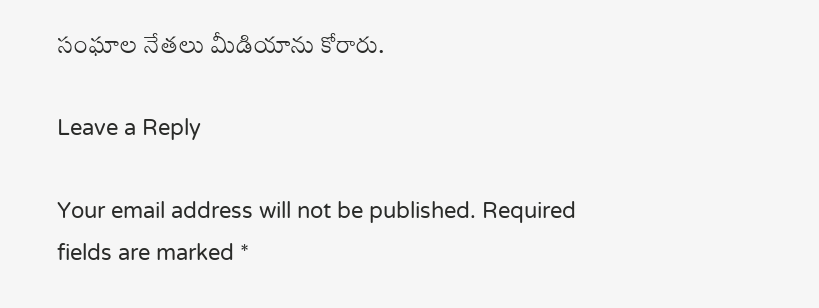సంఘాల నేతలు మీడియాను కోరారు.

Leave a Reply

Your email address will not be published. Required fields are marked *